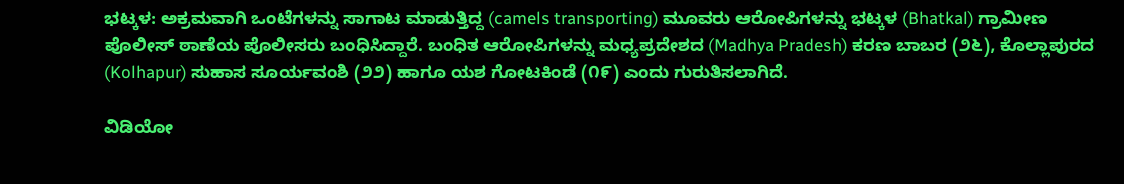ಭಟ್ಕಳ: ಅಕ್ರಮವಾಗಿ ಒಂಟೆಗಳನ್ನು ಸಾಗಾಟ ಮಾಡುತ್ತಿದ್ದ (camels transporting) ಮೂವರು ಆರೋಪಿಗಳನ್ನು ಭಟ್ಕಳ (Bhatkal) ಗ್ರಾಮೀಣ ಪೊಲೀಸ್ ಠಾಣೆಯ ಪೊಲೀಸರು ಬಂಧಿಸಿದ್ದಾರೆ. ಬಂಧಿತ ಆರೋಪಿಗಳನ್ನು ಮಧ್ಯಪ್ರದೇಶದ (Madhya Pradesh) ಕರಣ ಬಾಬರ (೨೬), ಕೊಲ್ಲಾಪುರದ (Kolhapur) ಸುಹಾಸ ಸೂರ್ಯವಂಶಿ (೨೨) ಹಾಗೂ ಯಶ ಗೋಟಕಿಂಡೆ (೧೯) ಎಂದು ಗುರುತಿಸಲಾಗಿದೆ.

ವಿಡಿಯೋ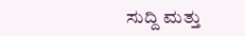ಸುದ್ದಿ ಮತ್ತು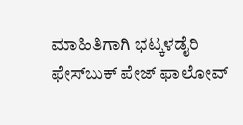ಮಾಹಿತಿಗಾಗಿ ಭಟ್ಕಳಡೈರಿ ಫೇಸ್‌ಬುಕ್‌ ಪೇಜ್ ಫಾಲೋವ್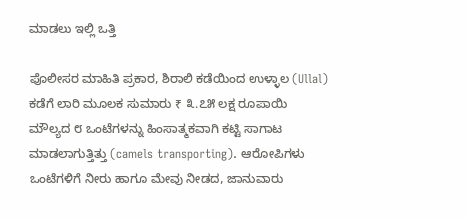ಮಾಡಲು ಇಲ್ಲಿ ಒತ್ತಿ

ಪೊಲೀಸರ ಮಾಹಿತಿ ಪ್ರಕಾರ, ಶಿರಾಲಿ ಕಡೆಯಿಂದ ಉಳ್ಳಾಲ (Ullal) ಕಡೆಗೆ ಲಾರಿ ಮೂಲಕ ಸುಮಾರು ₹ ೩.೭೫ ಲಕ್ಷ ರೂಪಾಯಿ ಮೌಲ್ಯದ ೮ ಒಂಟೆಗಳನ್ನು ಹಿಂಸಾತ್ಮಕವಾಗಿ ಕಟ್ಟಿ ಸಾಗಾಟ ಮಾಡಲಾಗುತ್ತಿತ್ತು (camels transporting). ಆರೋಪಿಗಳು ಒಂಟೆಗಳಿಗೆ ನೀರು ಹಾಗೂ ಮೇವು ನೀಡದ, ಜಾನುವಾರು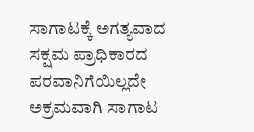ಸಾಗಾಟಕ್ಕೆ ಅಗತ್ಯವಾದ ಸಕ್ಷಮ ಪ್ರಾಧಿಕಾರದ ಪರವಾನಿಗೆಯಿಲ್ಲದೇ ಅಕ್ರಮವಾಗಿ ಸಾಗಾಟ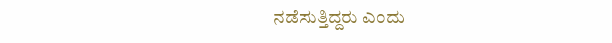ನಡೆಸುತ್ತಿದ್ದರು ಎಂದು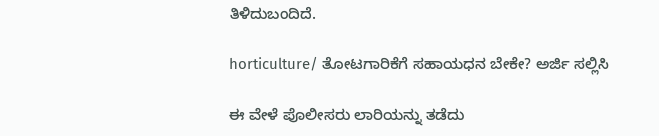ತಿಳಿದುಬಂದಿದೆ.

horticulture/ ತೋಟಗಾರಿಕೆಗೆ ಸಹಾಯಧನ ಬೇಕೇ? ಅರ್ಜಿ ಸಲ್ಲಿಸಿ

ಈ ವೇಳೆ ಪೊಲೀಸರು ಲಾರಿಯನ್ನು ತಡೆದು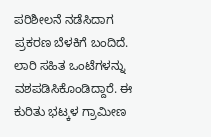ಪರಿಶೀಲನೆ ನಡೆಸಿದಾಗ ಪ್ರಕರಣ ಬೆಳಕಿಗೆ ಬಂದಿದೆ. ಲಾರಿ ಸಹಿತ ಒಂಟೆಗಳನ್ನು ವಶಪಡಿಸಿಕೊಂಡಿದ್ದಾರೆ. ಈ ಕುರಿತು ಭಟ್ಕಳ ಗ್ರಾಮೀಣ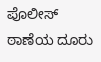ಪೊಲೀಸ್ ಠಾಣೆಯ ದೂರು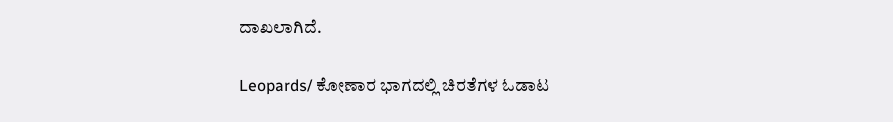ದಾಖಲಾಗಿದೆ.

Leopards/ ಕೋಣಾರ ಭಾಗದಲ್ಲಿ ಚಿರತೆಗಳ ಓಡಾಟ